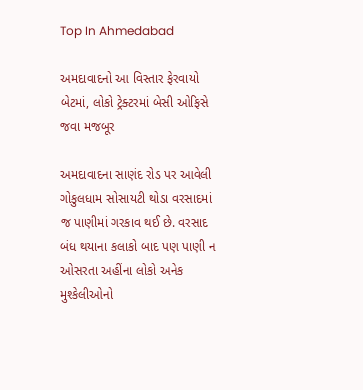Top In Ahmedabad

અમદાવાદનો આ વિસ્તાર ફેરવાયો બેટમાં, લોકો ટ્રેક્ટરમાં બેસી ઓફિસે જવા મજબૂર

અમદાવાદના સાણંદ રોડ પર આવેલી ગોકુલધામ સોસાયટી થોડા વરસાદમાં જ પાણીમાં ગરકાવ થઈ છે. વરસાદ બંધ થયાના કલાકો બાદ પણ પાણી ન ઓસરતા અહીંના લોકો અનેક મુશ્કેલીઓનો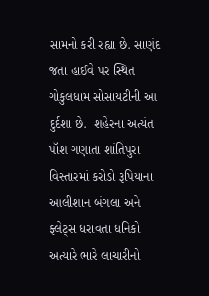સામનો કરી રહ્યા છે. સાણંદ જતા હાઈવે પર સ્થિત ગોકુલધામ સોસાયટીની આ દુર્દશા છે.  શહેરના અત્યંત પૉશ ગણાતા શાંતિપુરા વિસ્તારમાં કરોડો રૂપિયાના આલીશાન બંગલા અને ફ્લેટ્સ ધરાવતા ધનિકો અત્યારે ભારે લાચારીનો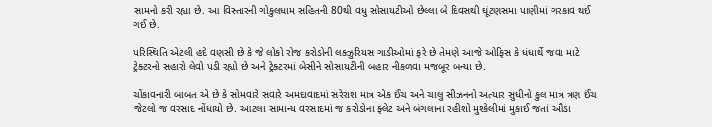સામનો કરી રહ્યા છે. આ વિસ્તારની ગોકુલધામ સહિતની 80થી વધુ સોસાયટીઓ છેલ્લા બે દિવસથી ઘૂંટણસમા પાણીમાં ગરકાવ થઈ ગઈ છે.

પરિસ્થિતિ એટલી હદે વણસી છે કે જે લોકો રોજ કરોડોની લક્ઝુરિયસ ગાડીઓમાં ફરે છે તેમણે આજે ઓફિસ કે ધંધાર્થે જવા માટે ટ્રેક્ટરનો સહારો લેવો પડી રહ્યો છે અને ટ્રેક્ટરમાં બેસીને સોસાયટીની બહાર નીકળવા મજબૂર બન્યા છે.

ચોંકાવનારી બાબત એ છે કે સોમવારે સવારે અમદાવાદમાં સરેરાશ માત્ર એક ઈંચ અને ચાલુ સીઝનનો અત્યાર સુધીનો કુલ માત્ર ત્રણ ઈંચ જેટલો જ વરસાદ નોંધાયો છે. આટલા સામાન્ય વરસાદમાં જ કરોડોના ફ્લેટ અને બંગલાના રહીશો મુશ્કેલીમાં મુકાઈ જતાં ઔડા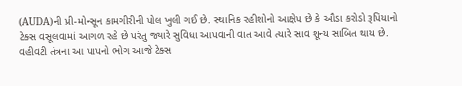(AUDA)ની પ્રી-મોન્સૂન કામગીરીની પોલ ખુલી ગઈ છે. સ્થાનિક રહીશોનો આક્ષેપ છે કે ઔડા કરોડો રૂપિયાનો ટેક્સ વસૂલવામાં આગળ રહે છે પરંતુ જ્યારે સુવિધા આપવાની વાત આવે ત્યારે સાવ શૂન્ય સાબિત થાય છે. વહીવટી તંત્રના આ પાપનો ભોગ આજે ટેક્સ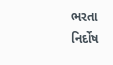ભરતા નિર્દોષ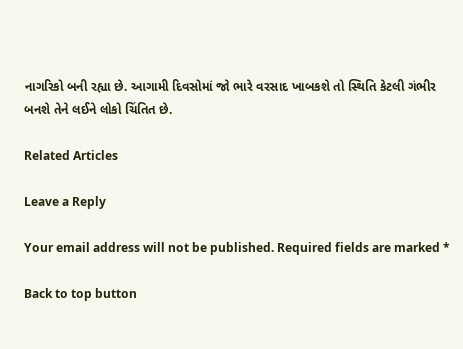નાગરિકો બની રહ્યા છે. આગામી દિવસોમાં જો ભારે વરસાદ ખાબકશે તો સ્થિતિ કેટલી ગંભીર બનશે તેને લઈને લોકો ચિંતિત છે.

Related Articles

Leave a Reply

Your email address will not be published. Required fields are marked *

Back to top button